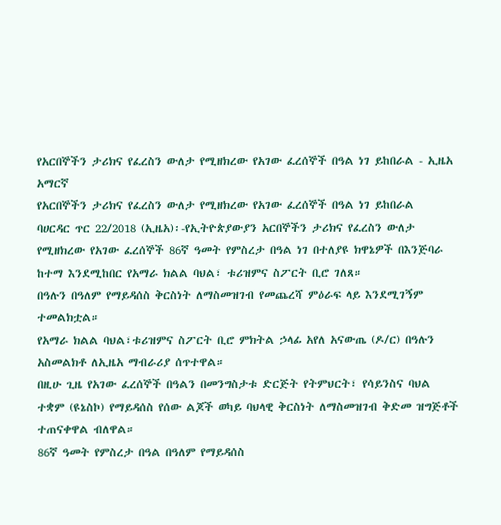የአርበኞችን ታሪክና የፈረስን ውለታ የሚዘክረው የአገው ፈረሰኞች በዓል ነገ ይከበራል - ኢዜአ አማርኛ
የአርበኞችን ታሪክና የፈረስን ውለታ የሚዘክረው የአገው ፈረሰኞች በዓል ነገ ይከበራል
ባሀርዳር ጥር 22/2018 (ኢዜአ)፡-የኢትዮጵያውያን አርበኞችን ታሪክና የፈረስን ውለታ የሚዘክረው የአገው ፈረሰኞች 86ኛ ዓመት የምስረታ በዓል ነገ በተለያዩ ክዋኔዎች በእንጅባራ ከተማ እንደሚከበር የአማራ ክልል ባህል፣ ቱሪዝምና ስፖርት ቢሮ ገለጸ።
በዓሉን በዓለም የማይዳሰስ ቅርስነት ለማስመዝገብ የመጨረሻ ምዕራፍ ላይ እንደሚገኝም ተመልክቷል።
የአማራ ክልል ባህል፣ቱሪዝምና ስፖርት ቢሮ ምክትል ኃላፊ አየለ አናውጤ (ዶ/ር) በዓሉን አስመልክቶ ለኢዜአ ማብራሪያ ሰጥተዋል።
በዚሁ ጊዜ የአገው ፈረሰኞች በዓልን በመንግስታቱ ድርጅት የትምህርት፣ የሳይንስና ባህል ተቋም (ዩኔስኮ) የማይዳሰስ የሰው ልጆች ወካይ ባህላዊ ቅርስነት ለማስመዝገብ ቅድመ ዝግጅቶች ተጠናቀዋል ብለዋል።
86ኛ ዓመት የምስረታ በዓል በዓለም የማይዳሰስ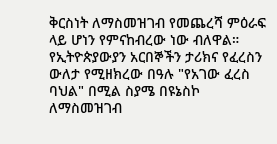ቅርስነት ለማስመዝገብ የመጨረሻ ምዕራፍ ላይ ሆነን የምናከብረው ነው ብለዋል።
የኢትዮጵያውያን አርበኞችን ታሪክና የፈረስን ውለታ የሚዘክረው በዓሉ "የአገው ፈረስ ባህል" በሚል ስያሜ በዩኔስኮ ለማስመዝገብ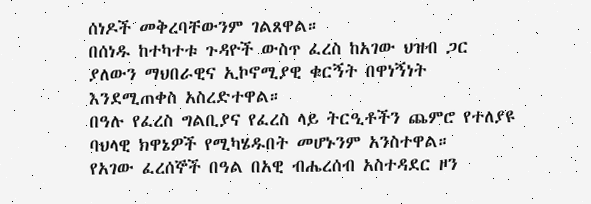ሰነዶች መቅረባቸውንም ገልጸዋል።
በሰነዱ ከተካተቱ ጉዳዮች ውስጥ ፈረስ ከአገው ህዝብ ጋር ያለውን ማህበራዊና ኢኮኖሚያዊ ቁርኝት በዋነኝነት እንደሚጠቀስ አስረድተዋል።
በዓሉ የፈረስ ግልቢያና የፈረስ ላይ ትርዒቶችን ጨምሮ የተለያዩ ባህላዊ ክዋኔዎች የሚካሄዱበት መሆኑንም አንስተዋል።
የአገው ፈረሰኞች በዓል በአዊ ብሔረሰብ አስተዳደር ዞን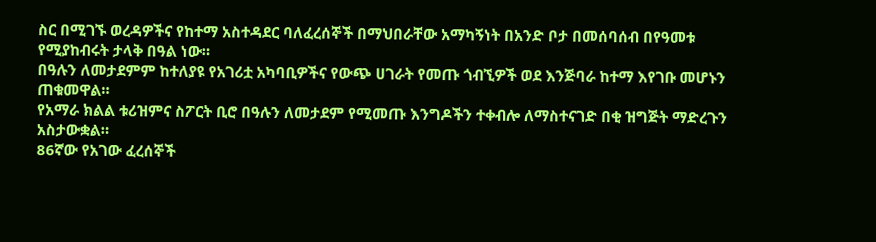ስር በሚገኙ ወረዳዎችና የከተማ አስተዳደር ባለፈረሰኞች በማህበራቸው አማካኝነት በአንድ ቦታ በመሰባሰብ በየዓመቱ የሚያከብሩት ታላቅ በዓል ነው።
በዓሉን ለመታደምም ከተለያዩ የአገሪቷ አካባቢዎችና የውጭ ሀገራት የመጡ ጎብኚዎች ወደ እንጅባራ ከተማ እየገቡ መሆኑን ጠቁመዋል።
የአማራ ክልል ቱሪዝምና ስፖርት ቢሮ በዓሉን ለመታደም የሚመጡ እንግዶችን ተቀብሎ ለማስተናገድ በቂ ዝግጅት ማድረጉን አስታውቋል።
86ኛው የአገው ፈረሰኞች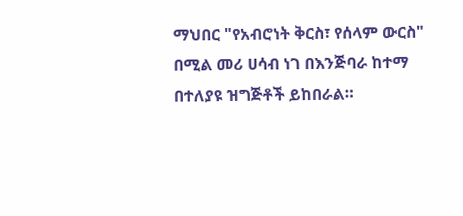ማህበር "የአብሮነት ቅርስ፣ የሰላም ውርስ" በሚል መሪ ሀሳብ ነገ በእንጅባራ ከተማ በተለያዩ ዝግጅቶች ይከበራል።